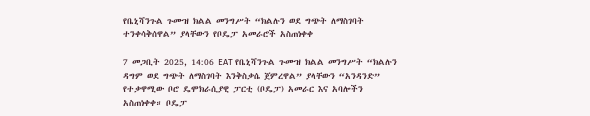የቤኒሻንጉል ጉሙዝ ክልል መንግሥት “ክልሉን ወደ ግጭት ለማስገባት ተንቀሳቅሰዋል” ያላቸውን የቦዴፓ አመራሮች አስጠነቀቀ

7 መጋቢት 2025, 14:06 EAT የቤኒሻንጉል ጉሙዝ ክልል መንግሥት “ክልሉን ዳግም ወደ ግጭት ለማስገባት እንቅስቃሴ ጀምረዋል” ያላቸውን “አንዳንድ” የተቃዋሚው ቦሮ ዴሞክራሲያዊ ፓርቲ (ቦዴፓ) አመራር እና አባሎችን አስጠነቀቀ። ቦዴፓ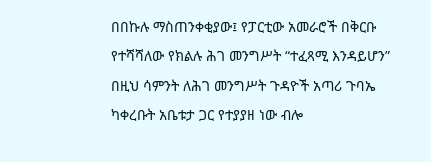በበኩሉ ማስጠንቀቂያው፤ የፓርቲው አመራሮች በቅርቡ የተሻሻለው የክልሉ ሕገ መንግሥት “ተፈጻሚ እንዳይሆን” በዚህ ሳምንት ለሕገ መንግሥት ጉዳዮች አጣሪ ጉባኤ ካቀረቡት አቤቱታ ጋር የተያያዘ ነው ብሎ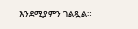እንደሚያምን ገልጿል።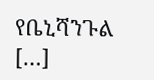የቤኒሻንጉል […]